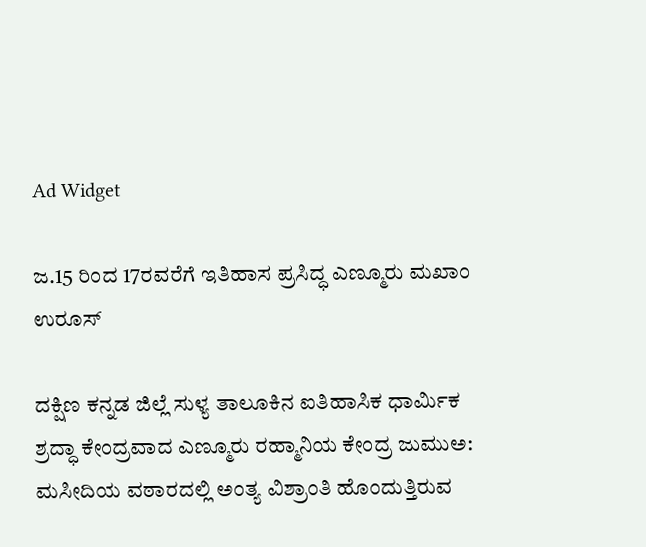Ad Widget

ಜ.15 ರಿಂದ 17ರವರೆಗೆ ಇತಿಹಾಸ ಪ್ರಸಿದ್ಧ ಎಣ್ಮೂರು ಮಖಾಂ ಉರೂಸ್

ದಕ್ಷಿಣ ಕನ್ನಡ ಜಿಲ್ಲೆ ಸುಳ್ಯ ತಾಲೂಕಿನ ಐತಿಹಾಸಿಕ ಧಾರ್ಮಿಕ ಶ್ರದ್ಧಾ ಕೇಂದ್ರವಾದ ಎಣ್ಮೂರು ರಹ್ಮಾನಿಯ ಕೇಂದ್ರ ಜುಮುಅ: ಮಸೀದಿಯ ವಠಾರದಲ್ಲಿ ಅಂತ್ಯ ವಿಶ್ರಾಂತಿ ಹೊಂದುತ್ತಿರುವ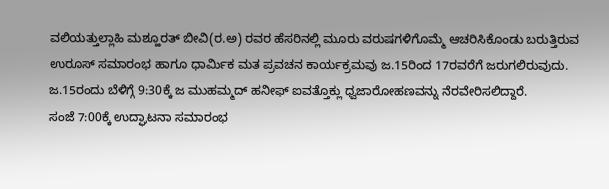ವಲಿಯತ್ತುಲ್ಲಾಹಿ ಮಶ್ಹೂರತ್ ಬೀವಿ(ರ.ಅ) ರವರ ಹೆಸರಿನಲ್ಲಿ ಮೂರು ವರುಷಗಳಿಗೊಮ್ಮೆ ಆಚರಿಸಿಕೊಂಡು ಬರುತ್ತಿರುವ ಉರೂಸ್ ಸಮಾರಂಭ ಹಾಗೂ ಧಾರ್ಮಿಕ ಮತ ಪ್ರವಚನ ಕಾರ್ಯಕ್ರಮವು ಜ.15ರಿಂದ 17ರವರೆಗೆ ಜರುಗಲಿರುವುದು.
ಜ.15ರಂದು ಬೆಳಿಗ್ಗೆ 9:30ಕ್ಕೆ ಜ ಮುಹಮ್ಮದ್ ಹನೀಫ್ ಐವತ್ತೊಕ್ಲು ಧ್ವಜಾರೋಹಣವನ್ನು ನೆರವೇರಿಸಲಿದ್ದಾರೆ.
ಸಂಜೆ 7:00ಕ್ಕೆ ಉದ್ಘಾಟನಾ ಸಮಾರಂಭ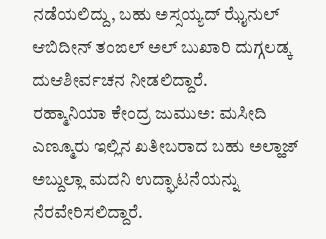ನಡೆಯಲಿದ್ದು, ಬಹು ಅಸ್ಸಯ್ಯದ್ ಝೈನುಲ್ ಆಬಿದೀನ್ ತಂಙಲ್ ಅಲ್ ಬುಖಾರಿ ದುಗ್ಗಲಡ್ಕ ದುಆಶೀರ್ವಚನ ನೀಡಲಿದ್ದಾರೆ.
ರಹ್ಮಾನಿಯಾ ಕೇಂದ್ರ ಜುಮುಅ: ಮಸೀದಿ ಎಣ್ಮೂರು ಇಲ್ಲಿನ ಖತೀಬರಾದ ಬಹು ಅಲ್ಹಾಜ್ ಅಬ್ದುಲ್ಲಾ ಮದನಿ ಉದ್ಘಾಟನೆಯನ್ನು ನೆರವೇರಿಸಲಿದ್ದಾರೆ.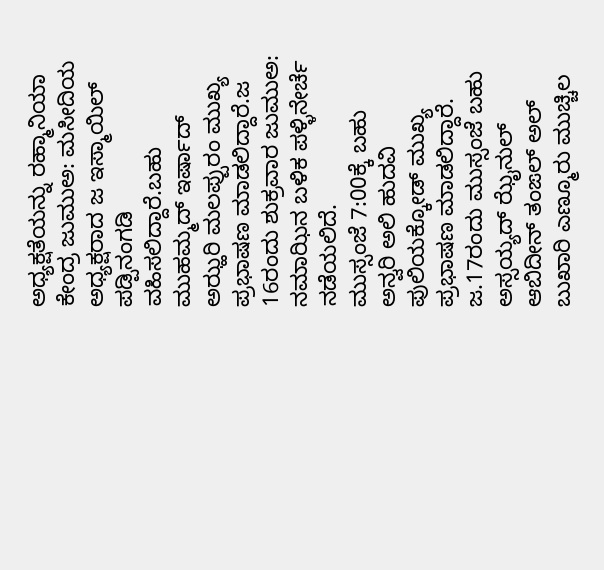ಅಧ್ಯಕ್ಷತೆಯನ್ನು ರಹ್ಮಾನಿಯಾ ಕೇಂದ್ರ ಜುಮುಅ: ಮಸೀದಿಯ ಅಧ್ಯಕ್ಷರಾದ ಜ ಇಸ್ಮಾಯಿಲ್ ಪಡ್ಪಿನಂಗಡಿ ವಹಿಸಲಿದ್ದಾರೆ.ಬಹು ಮುಹಮ್ಮದ್ ಇರ್ಷಾದ್ ಅಝ್ಹರಿ‌ ಮಲಪ್ಪುರಂ ಮುಖ್ಯ ಪ್ರಭಾಷಣ ಮಾಡಲಿದ್ದಾರೆ.ಜ 16ರಂದು ಶುಕ್ರವಾರ ಜುಮುಅ: ನಮಾಝಿನ ಬಳಿಕ ಪಳ್ಳಿನೇರ್ಚೆ ನಡೆಯಲಿದೆ.
ಮುಸ್ಸಂಜೆ 7:00ಕ್ಕೆ ಬಹು ಅನ್ವರಿ ಅಲಿ ಹುದವಿ ಪುಲಿಯಕ್ಕೋಡ್ ಮುಖ್ಯ ಪ್ರಭಾಷಣ ಮಾಡಲಿದ್ದಾರೆ.
ಜ.17ರಂದು ಮುಸ್ಸಂಜೆ ಬಹು ಅಸ್ಸಯ್ಯದ್ ಝೈನುಲ್ ಆಬಿದೀನ್ ತಂಙಲ್ ಅಲ್ ಬುಖಾರಿ ಎಣ್ಮೂರು ಮುಚ್ಚಿಲ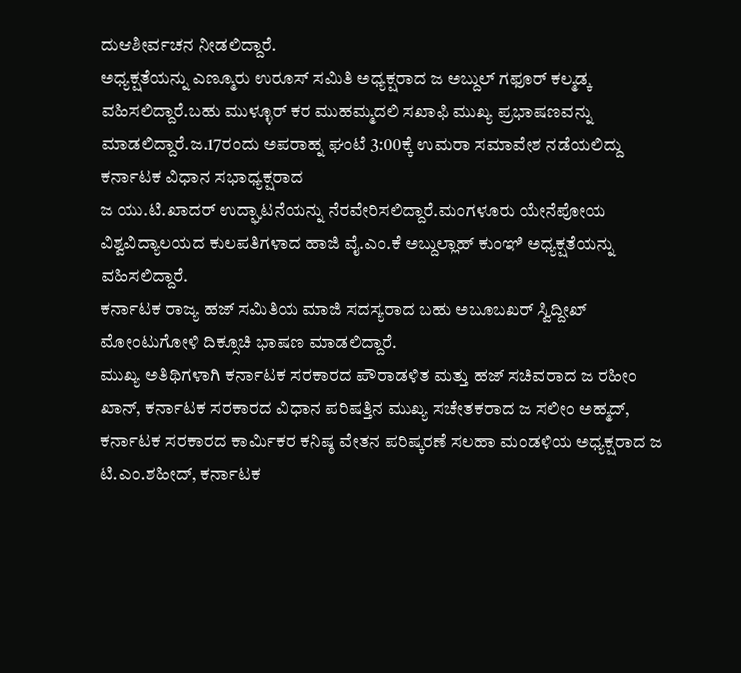ದುಆಶೀರ್ವಚನ ನೀಡಲಿದ್ದಾರೆ.
ಅಧ್ಯಕ್ಷತೆಯನ್ನು ಎಣ್ಮೂರು ಉರೂಸ್ ಸಮಿತಿ ಅಧ್ಯಕ್ಷರಾದ ಜ ಅಬ್ದುಲ್ ಗಫೂರ್ ಕಲ್ಮಡ್ಕ ವಹಿಸಲಿದ್ದಾರೆ.ಬಹು ಮುಳ್ಳೂರ್ ಕರ ಮುಹಮ್ಮದಲಿ ಸಖಾಫಿ ಮುಖ್ಯ ಪ್ರಭಾಷಣವನ್ನು ಮಾಡಲಿದ್ದಾರೆ.ಜ.17ರಂದು ಅಪರಾಹ್ನ ಘಂಟೆ 3:00ಕ್ಕೆ ಉಮರಾ ಸಮಾವೇಶ ನಡೆಯಲಿದ್ದು ಕರ್ನಾಟಕ ವಿಧಾನ ಸಭಾಧ್ಯಕ್ಷರಾದ
ಜ ಯು.ಟಿ.ಖಾದರ್ ಉದ್ಘಾಟನೆಯನ್ನು ನೆರವೇರಿಸಲಿದ್ದಾರೆ.ಮಂಗಳೂರು ಯೇನೆಪೋಯ ವಿಶ್ವವಿದ್ಯಾಲಯದ ಕುಲಪತಿಗಳಾದ ಹಾಜಿ ವೈ.ಎಂ.ಕೆ ಅಬ್ದುಲ್ಲಾಹ್ ಕುಂಞಿ ಅಧ್ಯಕ್ಷತೆಯನ್ನು ವಹಿಸಲಿದ್ದಾರೆ.
ಕರ್ನಾಟಕ ರಾಜ್ಯ ಹಜ್ ಸಮಿತಿಯ ಮಾಜಿ ಸದಸ್ಯರಾದ ಬಹು ಅಬೂಬಖರ್ ಸ್ವಿದ್ದೀಖ್ ಮೋಂಟುಗೋಳಿ ದಿಕ್ಸೂಚಿ ಭಾಷಣ ಮಾಡಲಿದ್ದಾರೆ.
ಮುಖ್ಯ ಅತಿಥಿಗಳಾಗಿ ಕರ್ನಾಟಕ ಸರಕಾರದ ಪೌರಾಡಳಿತ ಮತ್ತು ಹಜ್ ಸಚಿವರಾದ ಜ ರಹೀಂ ಖಾನ್, ಕರ್ನಾಟಕ ಸರಕಾರದ ವಿಧಾನ ಪರಿಷತ್ತಿನ ಮುಖ್ಯ ಸಚೇತಕರಾದ ಜ ಸಲೀಂ ಅಹ್ಮದ್, ಕರ್ನಾಟಕ ಸರಕಾರದ ಕಾರ್ಮಿಕರ ಕನಿಷ್ಠ ವೇತನ ಪರಿಷ್ಕರಣೆ ಸಲಹಾ ಮಂಡಳಿಯ ಅಧ್ಯಕ್ಷರಾದ ಜ ಟಿ.ಎಂ.ಶಹೀದ್, ಕರ್ನಾಟಕ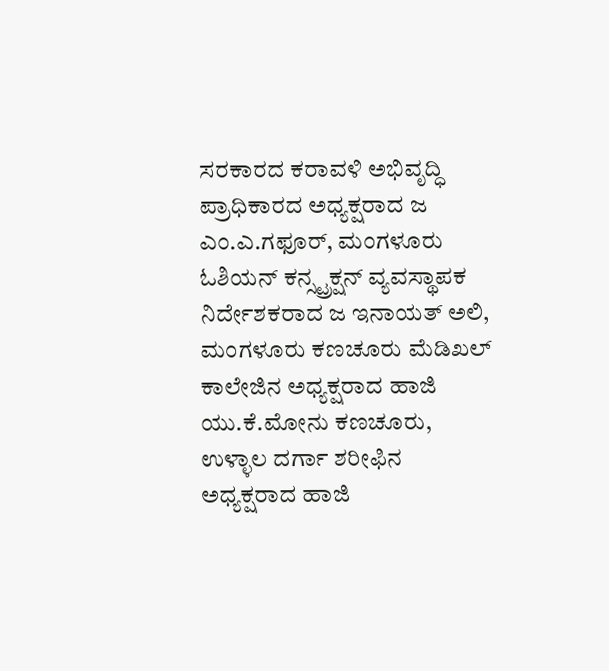ಸರಕಾರದ ಕರಾವಳಿ ಅಭಿವೃದ್ಧಿ ಪ್ರಾಧಿಕಾರದ ಅಧ್ಯಕ್ಷರಾದ ಜ‌ ಎಂ.ಎ.ಗಫೂರ್, ಮಂಗಳೂರು ಓಶಿಯನ್ ಕನ್ಸ್ಟ್ರಕ್ಷನ್ ವ್ಯವಸ್ಥಾಪಕ ನಿರ್ದೇಶಕರಾದ ಜ ಇನಾಯತ್ ಅಲಿ, ಮಂಗಳೂರು ಕಣಚೂರು ಮೆಡಿಖಲ್ ಕಾಲೇಜಿನ ಅಧ್ಯಕ್ಷರಾದ ಹಾಜಿ ಯು.ಕೆ.ಮೋನು ಕಣಚೂರು, ಉಳ್ಳಾಲ ದರ್ಗಾ ಶರೀಫಿನ ಅಧ್ಯಕ್ಷರಾದ ಹಾಜಿ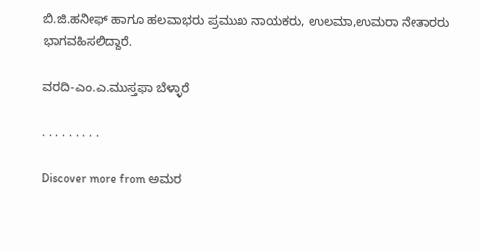ಬಿ.ಜಿ.ಹನೀಫ್ ಹಾಗೂ ಹಲವಾಭರು ಪ್ರಮುಖ ನಾಯಕರು, ಉಲಮಾ,ಉಮರಾ ನೇತಾರರು ಭಾಗವಹಿಸಲಿದ್ದಾರೆ.

ವರದಿ-ಎಂ.ಎ.ಮುಸ್ತಫಾ ಬೆಳ್ಳಾರೆ

. . . . . . . . .

Discover more from ಅಮರ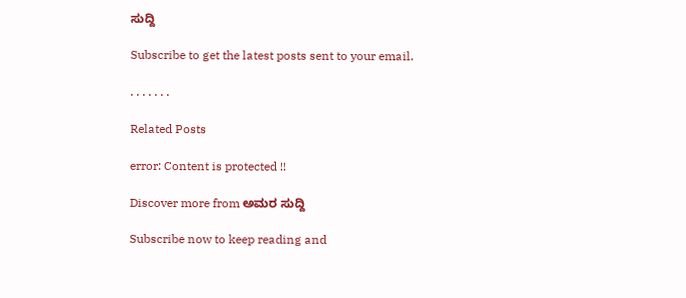ಸುದ್ದಿ

Subscribe to get the latest posts sent to your email.

. . . . . . .

Related Posts

error: Content is protected !!

Discover more from ಅಮರ ಸುದ್ದಿ

Subscribe now to keep reading and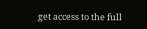get access to the full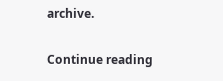archive.

Continue reading